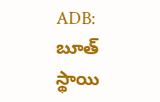ADB: బూత్ స్థాయి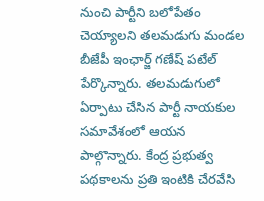నుంచి పార్టీని బలోపేతం చెయ్యాలని తలమడుగు మండల బీజేపీ ఇంఛార్జ్ గణేష్ పటేల్ పేర్కొన్నారు. తలమడుగులో ఏర్పాటు చేసిన పార్టీ నాయకుల సమావేశంలో ఆయన పాల్గొన్నారు. కేంద్ర ప్రభుత్వ పథకాలను ప్రతి ఇంటికి చేరవేసి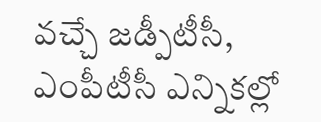వచ్చే జడ్పీటీసీ, ఎంపీటీసీ ఎన్నికల్లో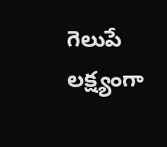గెలుపే లక్ష్యంగా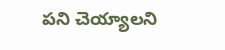పని చెయ్యాలని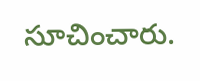సూచించారు.